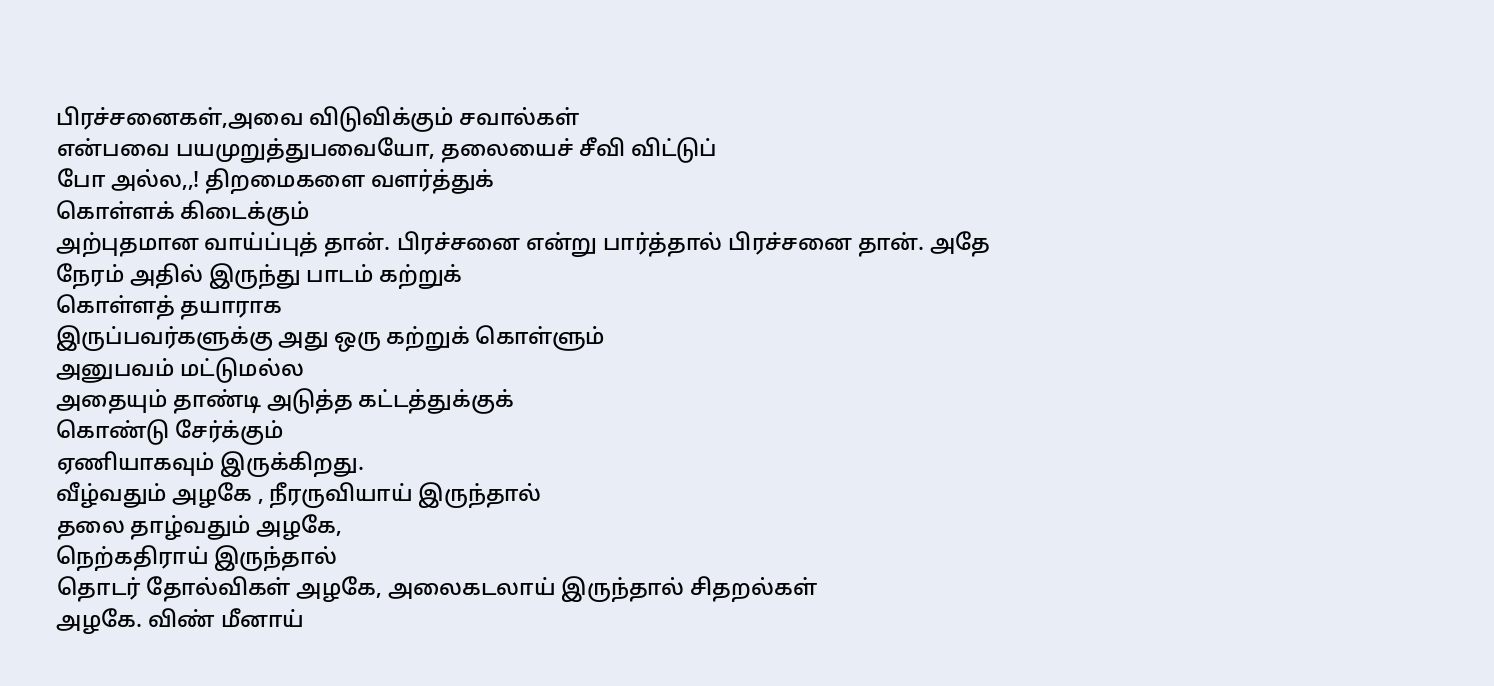பிரச்சனைகள்,அவை விடுவிக்கும் சவால்கள்
என்பவை பயமுறுத்துபவையோ, தலையைச் சீவி விட்டுப்
போ அல்ல,,! திறமைகளை வளர்த்துக்
கொள்ளக் கிடைக்கும்
அற்புதமான வாய்ப்புத் தான். பிரச்சனை என்று பார்த்தால் பிரச்சனை தான். அதே நேரம் அதில் இருந்து பாடம் கற்றுக்
கொள்ளத் தயாராக
இருப்பவர்களுக்கு அது ஒரு கற்றுக் கொள்ளும்
அனுபவம் மட்டுமல்ல
அதையும் தாண்டி அடுத்த கட்டத்துக்குக்
கொண்டு சேர்க்கும்
ஏணியாகவும் இருக்கிறது.
வீழ்வதும் அழகே , நீரருவியாய் இருந்தால்
தலை தாழ்வதும் அழகே,
நெற்கதிராய் இருந்தால்
தொடர் தோல்விகள் அழகே, அலைகடலாய் இருந்தால் சிதறல்கள்
அழகே. விண் மீனாய்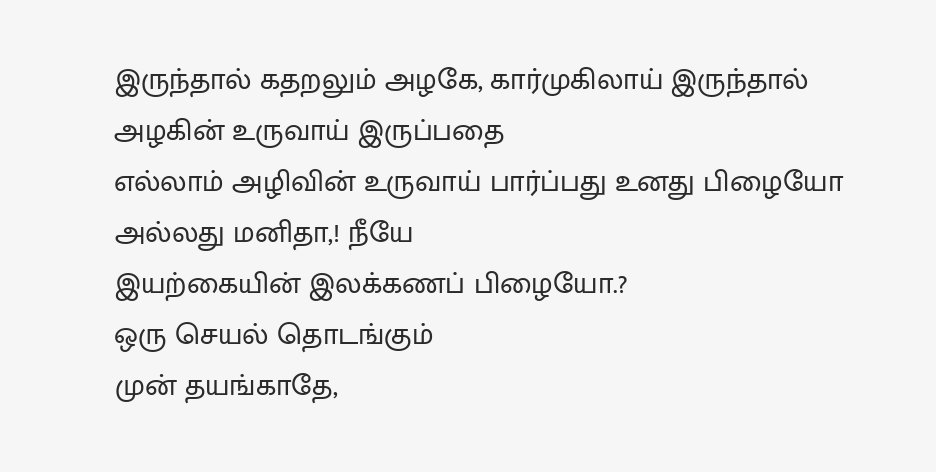இருந்தால் கதறலும் அழகே, கார்முகிலாய் இருந்தால் அழகின் உருவாய் இருப்பதை
எல்லாம் அழிவின் உருவாய் பார்ப்பது உனது பிழையோ அல்லது மனிதா,! நீயே
இயற்கையின் இலக்கணப் பிழையோ.?
ஒரு செயல் தொடங்கும்
முன் தயங்காதே,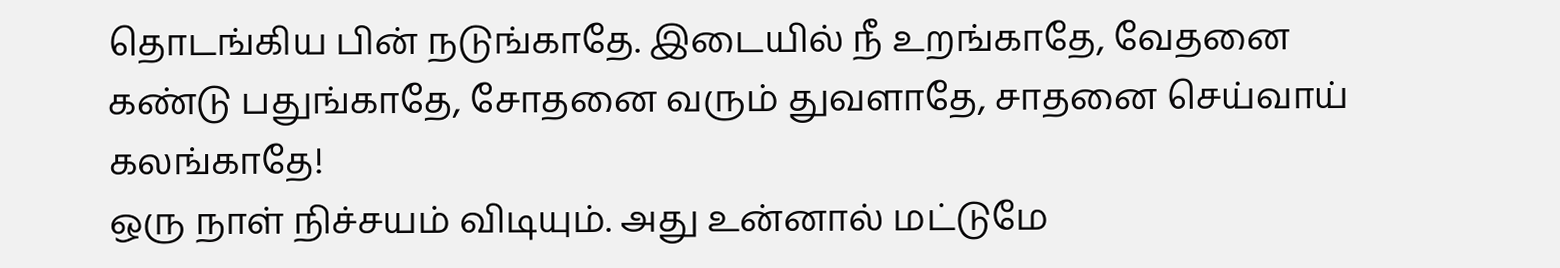தொடங்கிய பின் நடுங்காதே. இடையில் நீ உறங்காதே, வேதனை
கண்டு பதுங்காதே, சோதனை வரும் துவளாதே, சாதனை செய்வாய் கலங்காதே!
ஒரு நாள் நிச்சயம் விடியும். அது உன்னால் மட்டுமே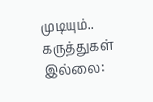முடியும்..
கருத்துகள் இல்லை: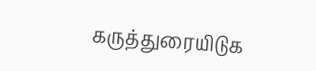கருத்துரையிடுக